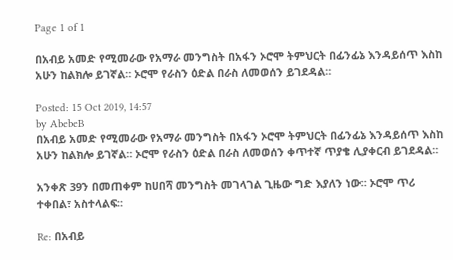Page 1 of 1

በአብይ አመድ የሚመራው የአማራ መንግስት በአፋን ኦሮሞ ትምህርት በፊንፊኔ እንዳይሰጥ እስከ አሁን ከልክሎ ይገኛል። ኦሮሞ የራስን ዕድል በራስ ለመወሰን ይገደዳል።

Posted: 15 Oct 2019, 14:57
by AbebeB
በአብይ አመድ የሚመራው የአማራ መንግስት በአፋን ኦሮሞ ትምህርት በፊንፊኔ እንዳይሰጥ እስከ አሁን ከልክሎ ይገኛል። ኦሮሞ የራስን ዕድል በራስ ለመወሰን ቀጥተኛ ጥያቄ ሊያቀርብ ይገደዳል።

አንቀጽ 39ን በመጠቀም ከሀበሻ መንግስት መገላገል ጊዜው ግድ እያለን ነው። ኦሮሞ ጥሪ ተቀበል፣ አስተላልፍ።

Re: በአብይ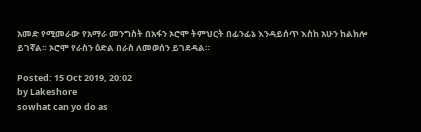አመድ የሚመራው የአማራ መንግስት በአፋን ኦሮሞ ትምህርት በፊንፊኔ እንዳይሰጥ እስከ አሁን ከልክሎ ይገኛል። ኦሮሞ የራስን ዕድል በራስ ለመወሰን ይገደዳል።

Posted: 15 Oct 2019, 20:02
by Lakeshore
sowhat can yo do as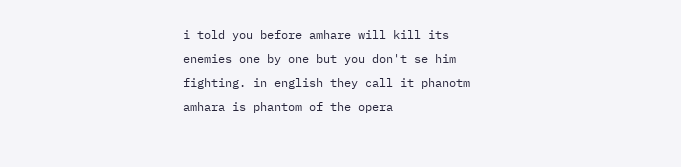i told you before amhare will kill its enemies one by one but you don't se him fighting. in english they call it phanotm amhara is phantom of the opera